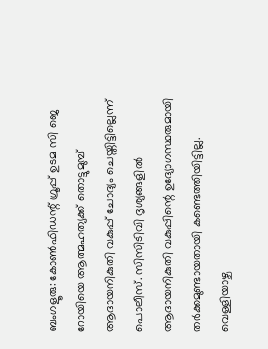ബംഗളൂരു: കോൺഫിഡന്റ് ഗ്രൂപ്പ് ഉടമ സി ജെ റോയിയെ ആത്മഹത്യക്ക് തൊട്ടുമുമ്പ് ആദായനികുതി വകുപ്പ് ചോദ്യം ചെയ്തിട്ടില്ലെന്ന് പൊലീസ്. സിസിടിവി ദൃശ്യങ്ങളിൽ ആദായനികുതി വകുപ്പിന്റെ ഉദ്യോഗസ്ഥരുമായി തർക്കമുണ്ടായതായി കണ്ടെത്തിയിട്ടില്ല. വെള്ളിയാഴ്ച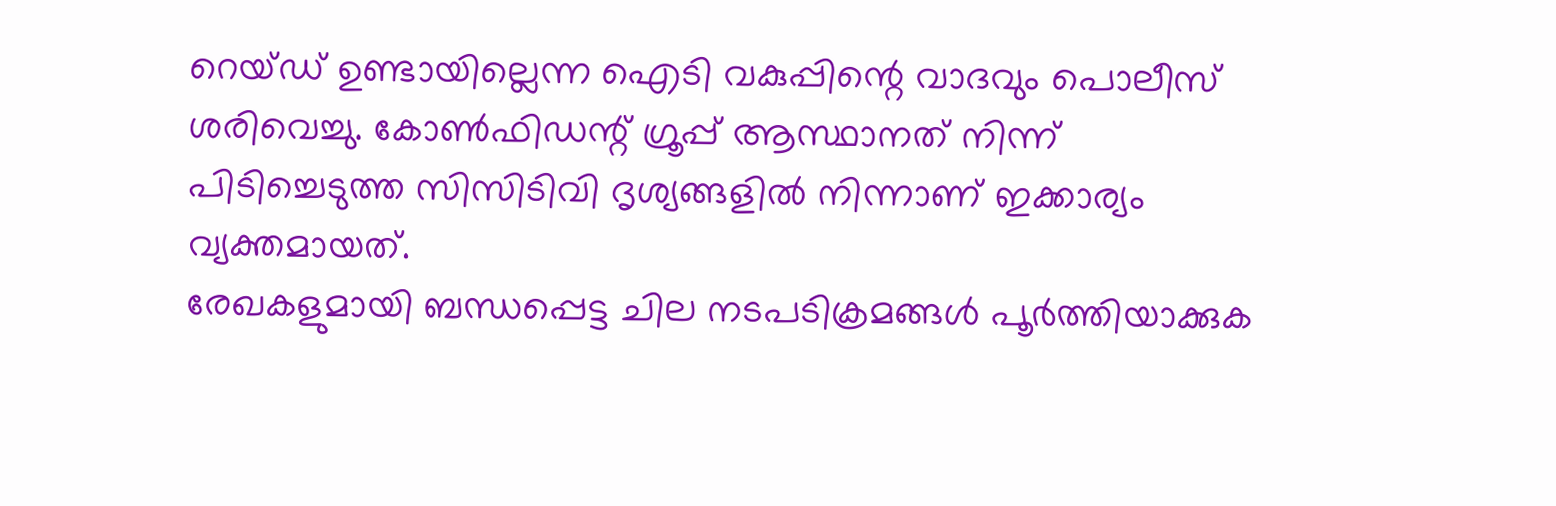റെയ്ഡ് ഉണ്ടായില്ലെന്ന ഐടി വകുപ്പിന്റെ വാദവും പൊലീസ് ശരിവെച്ചു. കോൺഫിഡന്റ് ഗ്രൂപ്പ് ആസ്ഥാനത് നിന്ന് പിടിച്ചെടുത്ത സിസിടിവി ദൃശ്യങ്ങളിൽ നിന്നാണ് ഇക്കാര്യം വ്യക്തമായത്.
രേഖകളുമായി ബന്ധപ്പെട്ട ചില നടപടിക്രമങ്ങൾ പൂർത്തിയാക്കുക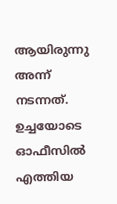ആയിരുന്നു അന്ന് നടന്നത്. ഉച്ചയോടെ ഓഫീസിൽ എത്തിയ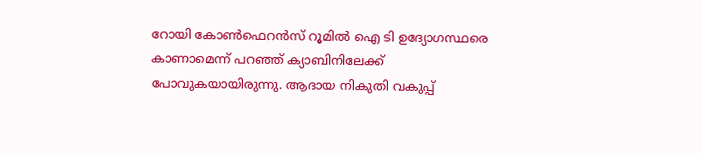റോയി കോൺഫെറൻസ് റൂമിൽ ഐ ടി ഉദ്യോഗസ്ഥരെ കാണാമെന്ന് പറഞ്ഞ് ക്യാബിനിലേക്ക് പോവുകയായിരുന്നു. ആദായ നികുതി വകുപ്പ്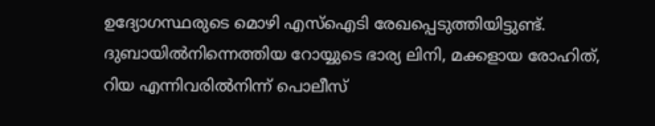ഉദ്യോഗസ്ഥരുടെ മൊഴി എസ്ഐടി രേഖപ്പെടുത്തിയിട്ടുണ്ട്. ദുബായിൽനിന്നെത്തിയ റോയ്യുടെ ഭാര്യ ലിനി, മക്കളായ രോഹിത്, റിയ എന്നിവരിൽനിന്ന് പൊലീസ്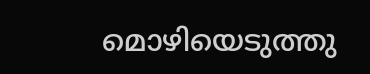മൊഴിയെടുത്തു